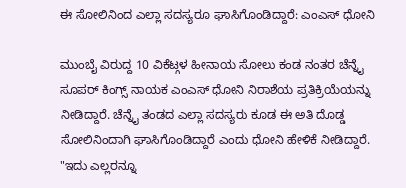ಈ ಸೋಲಿನಿಂದ ಎಲ್ಲಾ ಸದಸ್ಯರೂ ಘಾಸಿಗೊಂಡಿದ್ದಾರೆ: ಎಂಎಸ್ ಧೋನಿ

ಮುಂಬೈ ವಿರುದ್ದ 10 ವಿಕೆಟ್ಗಳ ಹೀನಾಯ ಸೋಲು ಕಂಡ ನಂತರ ಚೆನ್ನೈ ಸೂಪರ್ ಕಿಂಗ್ಸ್ ನಾಯಕ ಎಂಎಸ್ ಧೋನಿ ನಿರಾಶೆಯ ಪ್ರತಿಕ್ರಿಯೆಯನ್ನು ನೀಡಿದ್ದಾರೆ. ಚೆನ್ನೈ ತಂಡದ ಎಲ್ಲಾ ಸದಸ್ಯರು ಕೂಡ ಈ ಅತಿ ದೊಡ್ಡ ಸೋಲಿನಿಂದಾಗಿ ಘಾಸಿಗೊಂಡಿದ್ದಾರೆ ಎಂದು ಧೋನಿ ಹೇಳಿಕೆ ನೀಡಿದ್ದಾರೆ.
"ಇದು ಎಲ್ಲರನ್ನೂ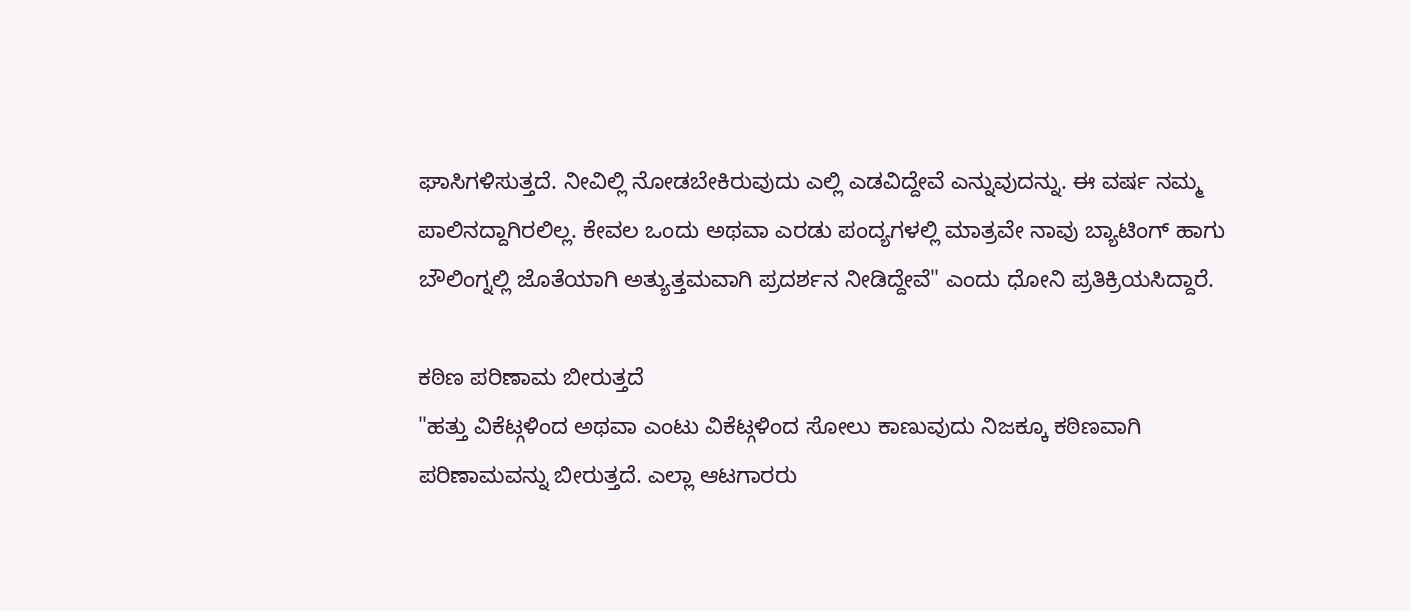ಘಾಸಿಗಳಿಸುತ್ತದೆ. ನೀವಿಲ್ಲಿ ನೋಡಬೇಕಿರುವುದು ಎಲ್ಲಿ ಎಡವಿದ್ದೇವೆ ಎನ್ನುವುದನ್ನು. ಈ ವರ್ಷ ನಮ್ಮ ಪಾಲಿನದ್ದಾಗಿರಲಿಲ್ಲ. ಕೇವಲ ಒಂದು ಅಥವಾ ಎರಡು ಪಂದ್ಯಗಳಲ್ಲಿ ಮಾತ್ರವೇ ನಾವು ಬ್ಯಾಟಿಂಗ್ ಹಾಗು ಬೌಲಿಂಗ್ನಲ್ಲಿ ಜೊತೆಯಾಗಿ ಅತ್ಯುತ್ತಮವಾಗಿ ಪ್ರದರ್ಶನ ನೀಡಿದ್ದೇವೆ" ಎಂದು ಧೋನಿ ಪ್ರತಿಕ್ರಿಯಸಿದ್ದಾರೆ.

ಕಠಿಣ ಪರಿಣಾಮ ಬೀರುತ್ತದೆ
"ಹತ್ತು ವಿಕೆಟ್ಗಳಿಂದ ಅಥವಾ ಎಂಟು ವಿಕೆಟ್ಗಳಿಂದ ಸೋಲು ಕಾಣುವುದು ನಿಜಕ್ಕೂ ಕಠಿಣವಾಗಿ ಪರಿಣಾಮವನ್ನು ಬೀರುತ್ತದೆ. ಎಲ್ಲಾ ಆಟಗಾರರು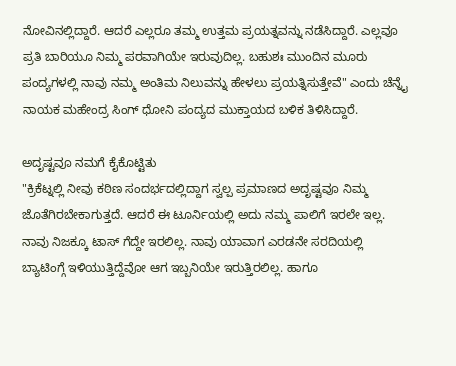ನೋವಿನಲ್ಲಿದ್ದಾರೆ. ಆದರೆ ಎಲ್ಲರೂ ತಮ್ಮ ಉತ್ತಮ ಪ್ರಯತ್ನವನ್ನು ನಡೆಸಿದ್ದಾರೆ. ಎಲ್ಲವೂ ಪ್ರತಿ ಬಾರಿಯೂ ನಿಮ್ಮ ಪರವಾಗಿಯೇ ಇರುವುದಿಲ್ಲ. ಬಹುಶಃ ಮುಂದಿನ ಮೂರು ಪಂದ್ಯಗಳಲ್ಲಿ ನಾವು ನಮ್ಮ ಅಂತಿಮ ನಿಲುವನ್ನು ಹೇಳಲು ಪ್ರಯತ್ನಿಸುತ್ತೇವೆ" ಎಂದು ಚೆನ್ನೈ ನಾಯಕ ಮಹೇಂದ್ರ ಸಿಂಗ್ ಧೋನಿ ಪಂದ್ಯದ ಮುಕ್ತಾಯದ ಬಳಿಕ ತಿಳಿಸಿದ್ದಾರೆ.

ಅದೃಷ್ಟವೂ ನಮಗೆ ಕೈಕೊಟ್ಟಿತು
"ಕ್ರಿಕೆಟ್ನಲ್ಲಿ ನೀವು ಕಠಿಣ ಸಂದರ್ಭದಲ್ಲಿದ್ದಾಗ ಸ್ವಲ್ಪ ಪ್ರಮಾಣದ ಅದೃಷ್ಟವೂ ನಿಮ್ಮ ಜೊತೆಗಿರಬೇಕಾಗುತ್ತದೆ. ಆದರೆ ಈ ಟೂರ್ನಿಯಲ್ಲಿ ಅದು ನಮ್ಮ ಪಾಲಿಗೆ ಇರಲೇ ಇಲ್ಲ. ನಾವು ನಿಜಕ್ಕೂ ಟಾಸ್ ಗೆದ್ದೇ ಇರಲಿಲ್ಲ. ನಾವು ಯಾವಾಗ ಎರಡನೇ ಸರದಿಯಲ್ಲಿ ಬ್ಯಾಟಿಂಗ್ಗೆ ಇಳಿಯುತ್ತಿದ್ದೆವೋ ಆಗ ಇಬ್ಬನಿಯೇ ಇರುತ್ತಿರಲಿಲ್ಲ. ಹಾಗೂ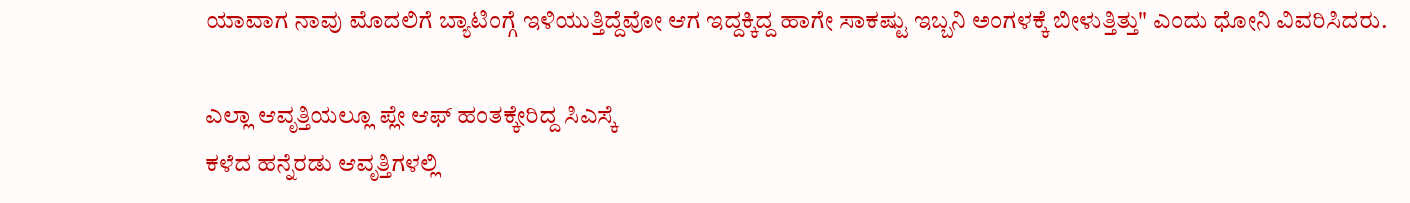ಯಾವಾಗ ನಾವು ಮೊದಲಿಗೆ ಬ್ಯಾಟಿಂಗ್ಗೆ ಇಳಿಯುತ್ತಿದ್ದೆವೋ ಆಗ ಇದ್ದಕ್ಕಿದ್ದ ಹಾಗೇ ಸಾಕಷ್ಟು ಇಬ್ಬನಿ ಅಂಗಳಕ್ಕೆ ಬೀಳುತ್ತಿತ್ತು" ಎಂದು ಧೋನಿ ವಿವರಿಸಿದರು.

ಎಲ್ಲಾ ಆವೃತ್ತಿಯಲ್ಲೂ ಪ್ಲೇ ಆಫ್ ಹಂತಕ್ಕೇರಿದ್ದ ಸಿಎಸ್ಕೆ
ಕಳೆದ ಹನ್ನೆರಡು ಆವೃತ್ತಿಗಳಲ್ಲಿ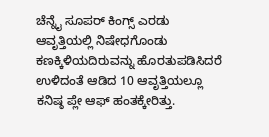ಚೆನ್ನೈ ಸೂಪರ್ ಕಿಂಗ್ಸ್ ಎರಡು ಆವೃತ್ತಿಯಲ್ಲಿ ನಿಷೇಧಗೊಂಡು ಕಣಕ್ಕಿಳಿಯದಿರುವನ್ನು ಹೊರತುಪಡಿಸಿದರೆ ಉಳಿದಂತೆ ಆಡಿದ 10 ಆವೃತ್ತಿಯಲ್ಲೂ ಕನಿಷ್ಠ ಪ್ಲೇ ಆಫ್ ಹಂತಕ್ಕೇರಿತ್ತು.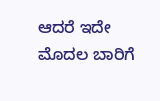ಆದರೆ ಇದೇ ಮೊದಲ ಬಾರಿಗೆ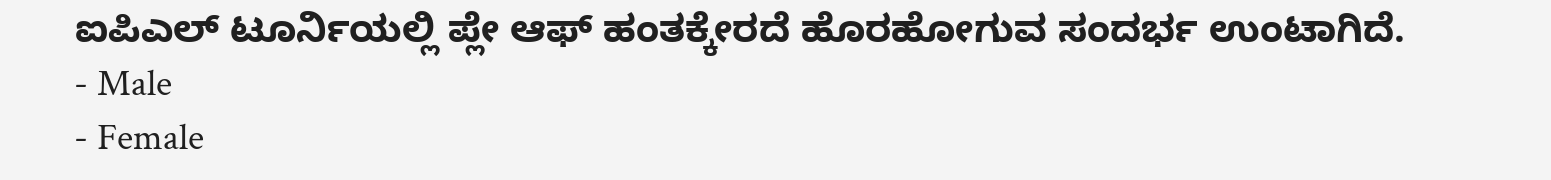ಐಪಿಎಲ್ ಟೂರ್ನಿಯಲ್ಲಿ ಪ್ಲೇ ಆಫ್ ಹಂತಕ್ಕೇರದೆ ಹೊರಹೋಗುವ ಸಂದರ್ಭ ಉಂಟಾಗಿದೆ.
- Male
- Female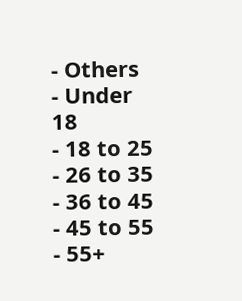- Others
- Under 18
- 18 to 25
- 26 to 35
- 36 to 45
- 45 to 55
- 55+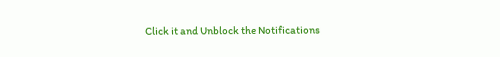Click it and Unblock the Notifications